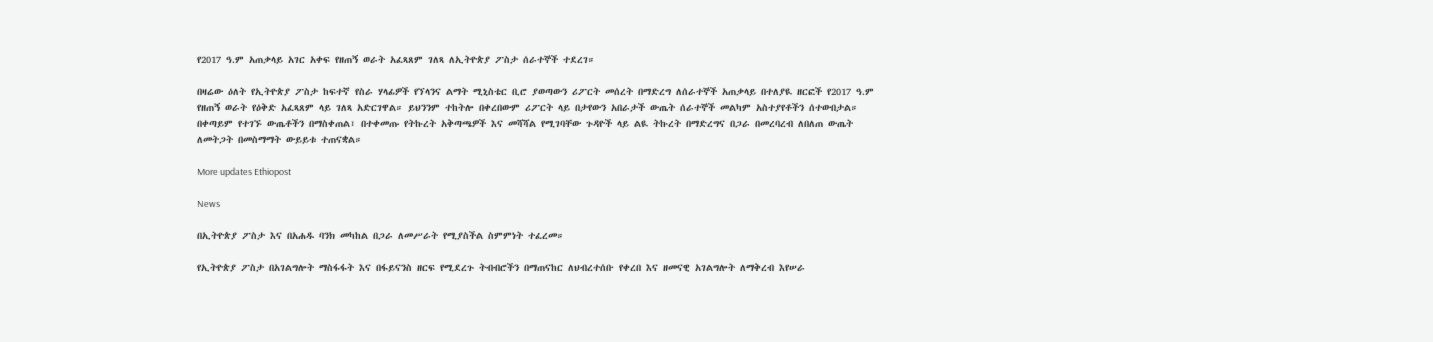የ2017 ዓ.ም አጠቃላይ አገር አቀፍ የዘጠኝ ወራት አፈጻጸም ገለጻ ለኢትዮጵያ ፖስታ ሰራተኞች ተደረገ።

በዛሬው ዕለት የኢትዮጵያ ፖስታ ከፍተኛ የስራ ሃላፊዎች የኘላንና ልማት ሚኒስቴር ቢሮ ያወጣውን ሪፖርት መሰረት በማድረግ ለሰራተኞች አጠቃላይ በተለያዪ ዘርፎች የ2017 ዓ.ም የዘጠኝ ወራት የዕቅድ አፈጻጸም ላይ ገለጻ አድርገዋል። ይህንንም ተከትሎ በቀረበውም ሪፖርት ላይ በታየውን አበራታች ውጤት ሰራተኞች መልካም አስተያየቶችን ሰተውበታል። በቀጣይም የተገኙ ውጤቶችን በማስቀጠል፣ በተቀመጡ የትኩረት አቅጣጫዎች እና መሻሻል የሚገባቸው ጉዳዮች ላይ ልዪ ትኩረት በማድረግና በጋራ በመረባረብ ለበለጠ ውጤት ለመትጋት በመስማማት ውይይቱ ተጠናቋል።

More updates Ethiopost

News

በኢትዮጵያ ፖስታ እና በአሐዱ ባንክ መካከል በጋራ ለመሥራት የሚያስችል ስምምነት ተፈረመ።

የኢትዮጵያ ፖስታ በአገልግሎት ማስፋፋት እና በፋይናንስ ዘርፍ የሚደረጉ ትብብሮችን በማጠናከር ለህብረተሰቡ የቀረበ እና ዘመናዊ አገልግሎት ለማቅረብ እየሠራ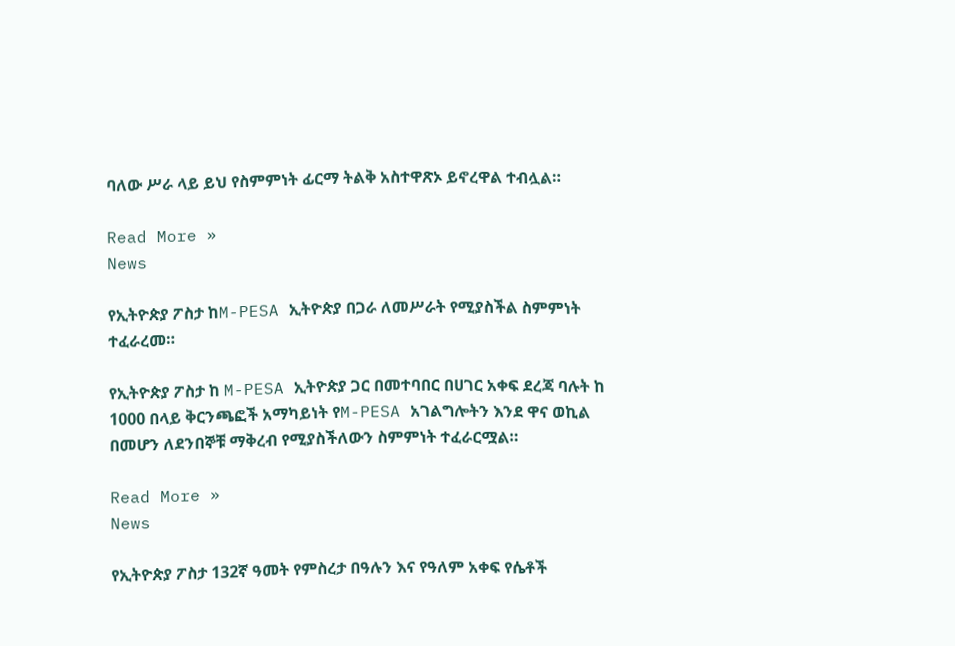ባለው ሥራ ላይ ይህ የስምምነት ፊርማ ትልቅ አስተዋጽኦ ይኖረዋል ተብሏል።

Read More »
News

የኢትዮጵያ ፖስታ ከM-PESA ኢትዮጵያ በጋራ ለመሥራት የሚያስችል ስምምነት ተፈራረመ።

የኢትዮጵያ ፖስታ ከ M-PESA ኢትዮጵያ ጋር በመተባበር በሀገር አቀፍ ደረጃ ባሉት ከ 1000 በላይ ቅርንጫፎች አማካይነት የM-PESA አገልግሎትን እንደ ዋና ወኪል በመሆን ለደንበኞቹ ማቅረብ የሚያስችለውን ስምምነት ተፈራርሟል።

Read More »
News

የኢትዮጵያ ፖስታ 132ኛ ዓመት የምስረታ በዓሉን እና የዓለም አቀፍ የሴቶች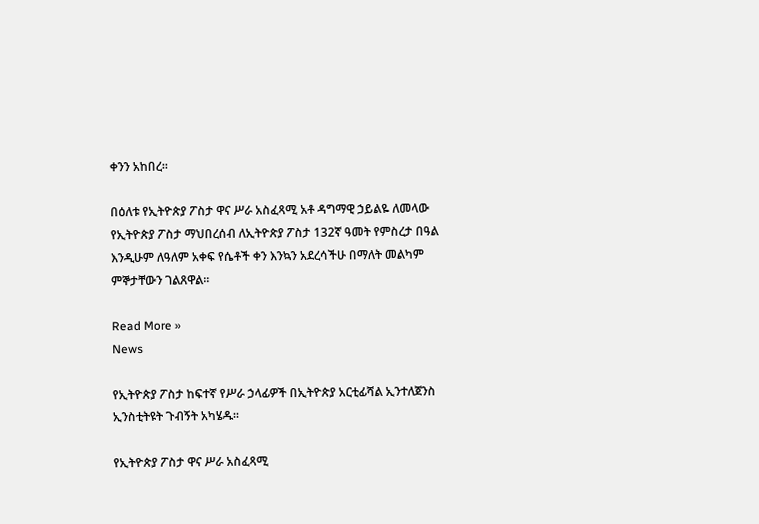ቀንን አከበረ፡፡

በዕለቱ የኢትዮጵያ ፖስታ ዋና ሥራ አስፈጻሚ አቶ ዳግማዊ ኃይልዬ ለመላው የኢትዮጵያ ፖስታ ማህበረሰብ ለኢትዮጵያ ፖስታ 132ኛ ዓመት የምስረታ በዓል እንዲሁም ለዓለም አቀፍ የሴቶች ቀን እንኳን አደረሳችሁ በማለት መልካም ምኞታቸውን ገልጸዋል፡፡

Read More »
News

የኢትዮጵያ ፖስታ ከፍተኛ የሥራ ኃላፊዎች በኢትዮጵያ አርቲፊሻል ኢንተለጀንስ ኢንስቲትዩት ጉብኝት አካሄዱ፡፡

የኢትዮጵያ ፖስታ ዋና ሥራ አስፈጻሚ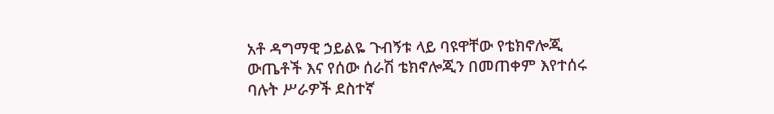አቶ ዳግማዊ ኃይልዬ ጉብኝቱ ላይ ባዩዋቸው የቴክኖሎጂ ውጤቶች እና የሰው ሰራሽ ቴክኖሎጂን በመጠቀም እየተሰሩ ባሉት ሥራዎች ደስተኛ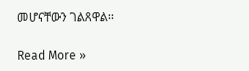መሆናቸውን ገልጸዋል፡፡

Read More »